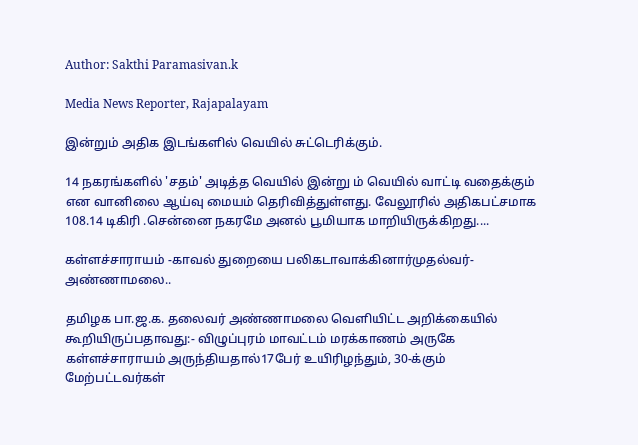Author: Sakthi Paramasivan.k

Media News Reporter, Rajapalayam

இன்றும் அதிக இடங்களில் வெயில் சுட்டெரிக்கும்.

14 நகரங்களில் 'சதம்' அடித்த வெயில் இன்று ம் வெயில் வாட்டி வதைக்கும் என வானிலை ஆய்வு மையம் தெரிவித்துள்ளது. வேலூரில் அதிகபட்சமாக 108.14 டிகிரி .சென்னை நகரமே அனல் பூமியாக மாறியிருக்கிறது....

கள்ளச்சாராயம் -காவல் துறையை பலிகடாவாக்கினார்முதல்வர்-அண்ணாமலை..

தமிழக பா.ஜ.க. தலைவர் அண்ணாமலை வெளியிட்ட அறிக்கையில் கூறியிருப்பதாவது:- விழுப்புரம் மாவட்டம் மரக்காணம் அருகே கள்ளச்சாராயம் அருந்தியதால்17பேர் உயிரிழந்தும், 30-க்கும் மேற்பட்டவர்கள்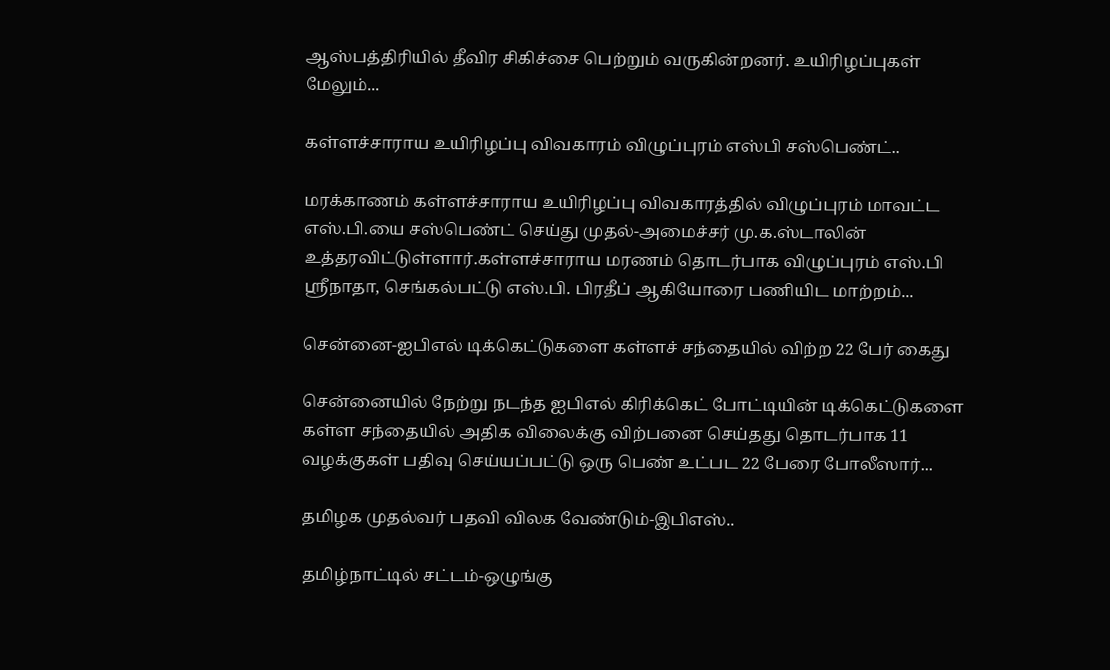ஆஸ்பத்திரியில் தீவிர சிகிச்சை பெற்றும் வருகின்றனர். உயிரிழப்புகள் மேலும்...

கள்ளச்சாராய உயிரிழப்பு விவகாரம் விழுப்புரம் எஸ்பி சஸ்பெண்ட்..

மரக்காணம் கள்ளச்சாராய உயிரிழப்பு விவகாரத்தில் விழுப்புரம் மாவட்ட எஸ்.பி.யை சஸ்பெண்ட் செய்து முதல்-அமைச்சர் மு.க.ஸ்டாலின் உத்தரவிட்டுள்ளார்.கள்ளச்சாராய மரணம் தொடர்பாக விழுப்புரம் எஸ்.பி ஸ்ரீநாதா, செங்கல்பட்டு எஸ்.பி. பிரதீப் ஆகியோரை பணியிட மாற்றம்...

சென்னை-ஐபிஎல் டிக்கெட்டுகளை கள்ளச் சந்தையில் விற்ற 22 பேர் கைது

சென்னையில் நேற்று நடந்த ஐபிஎல் கிரிக்கெட் போட்டியின் டிக்கெட்டுகளை கள்ள சந்தையில் அதிக விலைக்கு விற்பனை செய்தது தொடர்பாக 11 வழக்குகள் பதிவு செய்யப்பட்டு ஒரு பெண் உட்பட 22 பேரை போலீஸார்...

தமிழக முதல்வர் பதவி விலக வேண்டும்-இபிஎஸ்..

தமிழ்நாட்டில் சட்டம்-ஒழுங்கு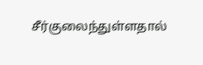சீர்குலைந்துள்ளதால்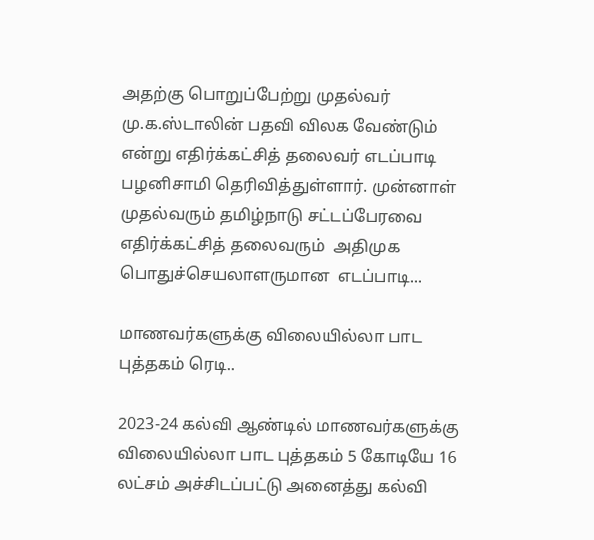அதற்கு பொறுப்பேற்று முதல்வர் மு.க.ஸ்டாலின் பதவி விலக வேண்டும் என்று எதிர்க்கட்சித் தலைவர் எடப்பாடி பழனிசாமி தெரிவித்துள்ளார். முன்னாள் முதல்வரும் தமிழ்நாடு சட்டப்பேரவை எதிர்க்கட்சித் தலைவரும்  அதிமுக பொதுச்செயலாளருமான  எடப்பாடி...

மாணவர்களுக்கு விலையில்லா பாட புத்தகம் ரெடி..

2023-24 கல்வி ஆண்டில் மாணவர்களுக்கு விலையில்லா பாட புத்தகம் 5 கோடியே 16 லட்சம் அச்சிடப்பட்டு அனைத்து கல்வி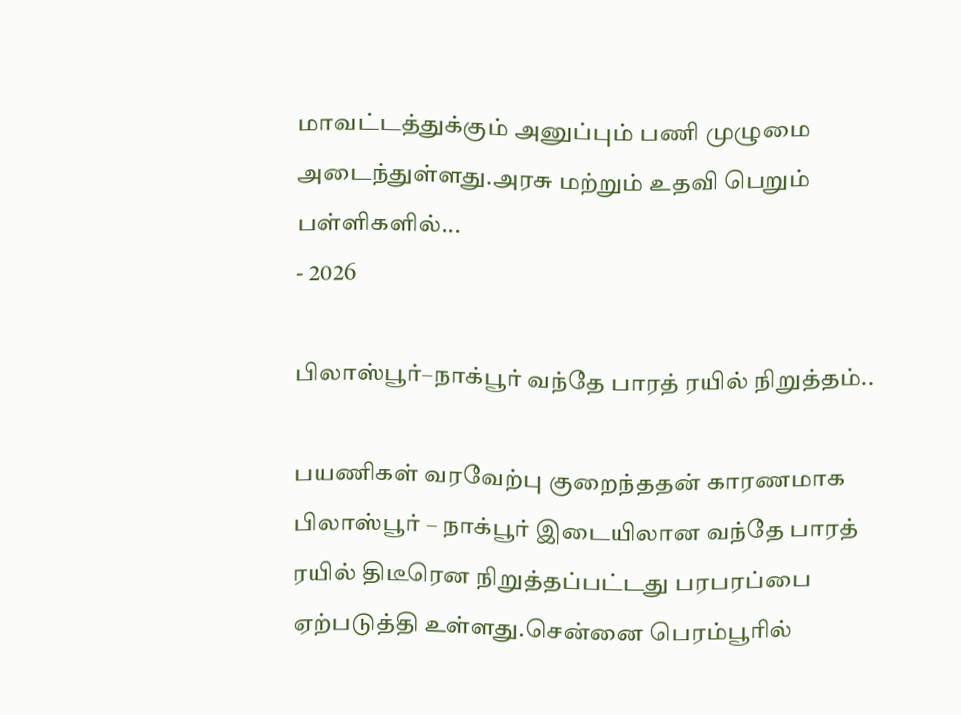மாவட்டத்துக்கும் அனுப்பும் பணி முழுமை அடைந்துள்ளது.அரசு மற்றும் உதவி பெறும் பள்ளிகளில்...
- 2026

பிலாஸ்பூர்–நாக்பூர் வந்தே பாரத் ரயில் நிறுத்தம்..

பயணிகள் வரவேற்பு குறைந்ததன் காரணமாக பிலாஸ்பூர் – நாக்பூர் இடையிலான வந்தே பாரத் ரயில் திடீரென நிறுத்தப்பட்டது பரபரப்பை ஏற்படுத்தி உள்ளது.சென்னை பெரம்பூரில்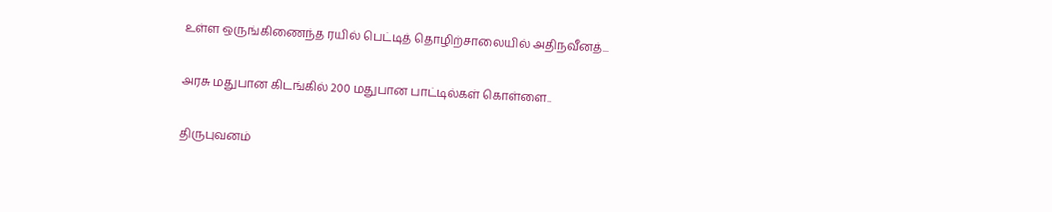உள்ள ஒருங்கிணைந்த ரயில் பெட்டித் தொழிற்சாலையில் அதிநவீனத்...

அரசு மதுபான கிடங்கில் 200 மதுபான பாட்டில்கள் கொள்ளை..

திருபுவனம்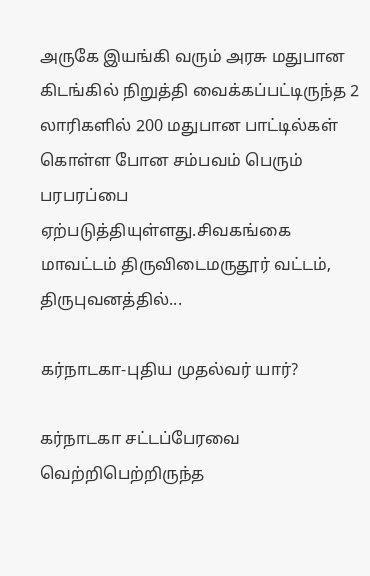அருகே இயங்கி வரும் அரசு மதுபான கிடங்கில் நிறுத்தி வைக்கப்பட்டிருந்த 2 லாரிகளில் 200 மதுபான பாட்டில்கள் கொள்ள போன சம்பவம் பெரும் பரபரப்பை ஏற்படுத்தியுள்ளது.சிவகங்கை மாவட்டம் திருவிடைமருதூர் வட்டம், திருபுவனத்தில்...

கர்நாடகா-புதிய முதல்வர் யார்?

கர்நாடகா சட்டப்பேரவை வெற்றிபெற்றிருந்த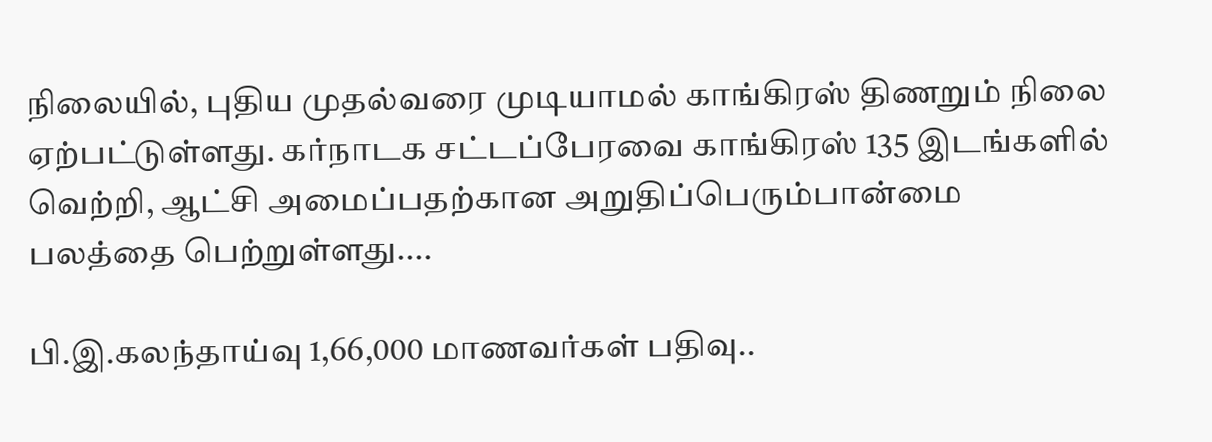நிலையில், புதிய முதல்வரை முடியாமல் காங்கிரஸ் திணறும் நிலை ஏற்பட்டுள்ளது. கர்நாடக சட்டப்பேரவை காங்கிரஸ் 135 இடங்களில் வெற்றி, ஆட்சி அமைப்பதற்கான அறுதிப்பெரும்பான்மை பலத்தை பெற்றுள்ளது....

பி.இ.கலந்தாய்வு 1,66,000 மாணவர்கள் பதிவு..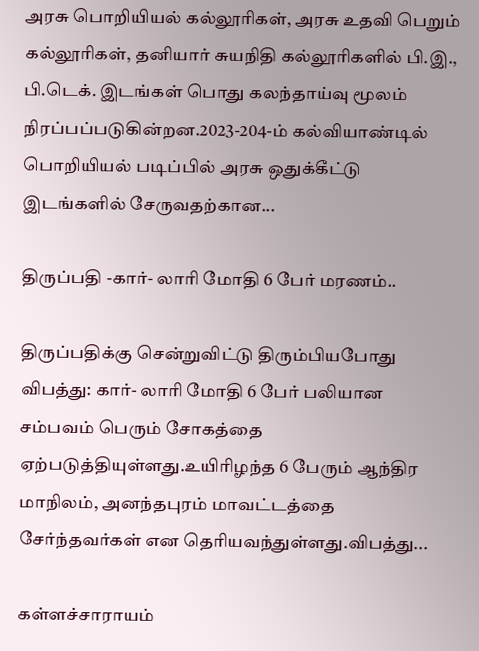அரசு பொறியியல் கல்லூரிகள், அரசு உதவி பெறும் கல்லூரிகள், தனியார் சுயநிதி கல்லூரிகளில் பி.இ., பி.டெக். இடங்கள் பொது கலந்தாய்வு மூலம் நிரப்பப்படுகின்றன.2023-204-ம் கல்வியாண்டில் பொறியியல் படிப்பில் அரசு ஒதுக்கீட்டு இடங்களில் சேருவதற்கான...

திருப்பதி -கார்- லாரி மோதி 6 பேர் மரணம்..

திருப்பதிக்கு சென்றுவிட்டு திரும்பியபோது விபத்து: கார்- லாரி மோதி 6 பேர் பலியான சம்பவம் பெரும் சோகத்தை ஏற்படுத்தியுள்ளது.உயிரிழந்த 6 பேரும் ஆந்திர மாநிலம், அனந்தபுரம் மாவட்டத்தை சேர்ந்தவர்கள் என தெரியவந்துள்ளது.விபத்து...

கள்ளச்சாராயம்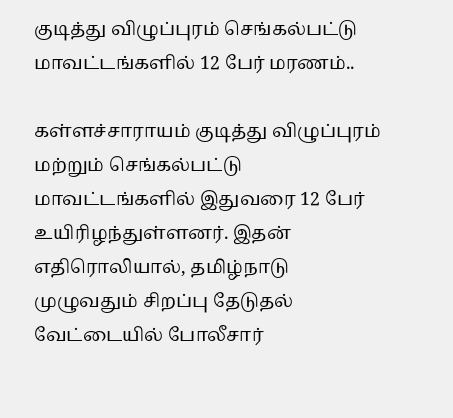குடித்து விழுப்புரம் செங்கல்பட்டு மாவட்டங்களில் 12 பேர் மரணம்..

கள்ளச்சாராயம் குடித்து விழுப்புரம் மற்றும் செங்கல்பட்டு மாவட்டங்களில் இதுவரை 12 பேர் உயிரிழந்துள்ளனர். இதன் எதிரொலியால், தமிழ்நாடு முழுவதும் சிறப்பு தேடுதல் வேட்டையில் போலீசார்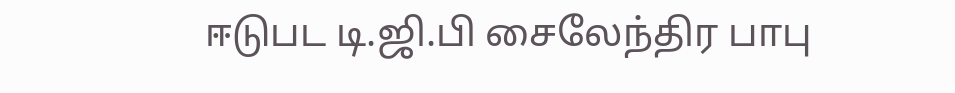ஈடுபட டி.ஜி.பி சைலேந்திர பாபு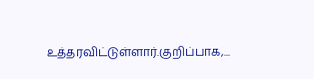உத்தரவிட்டுள்ளார்.குறிப்பாக,...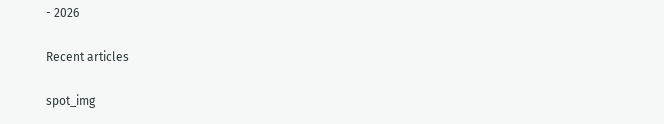- 2026

Recent articles

spot_img